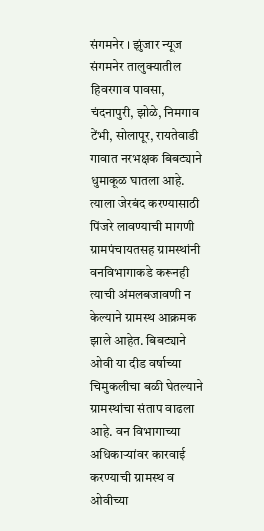संगमनेर । झुंजार न्यूज
संगमनेर तालुक्यातील हिवरगाव पावसा, चंदनापुरी, झोळे, निमगाव टेंभी, सोलापूर, रायतेवाडी गावात नरभक्षक बिबट्याने धुमाकूळ घातला आहे. त्याला जेरबंद करण्यासाठी पिंजरे लावण्याची मागणी ग्रामपंचायतसह ग्रामस्थांनी वनविभागाकडे करूनही त्याची अंमलबजावणी न केल्याने ग्रामस्थ आक्रमक झाले आहेत. बिबट्याने ओवी या दीड वर्षाच्या चिमुकलीचा बळी घेतल्याने ग्रामस्थांचा संताप वाढला आहे. वन विभागाच्या अधिकाऱ्यांवर कारवाई करण्याची ग्रामस्थ व ओवीच्या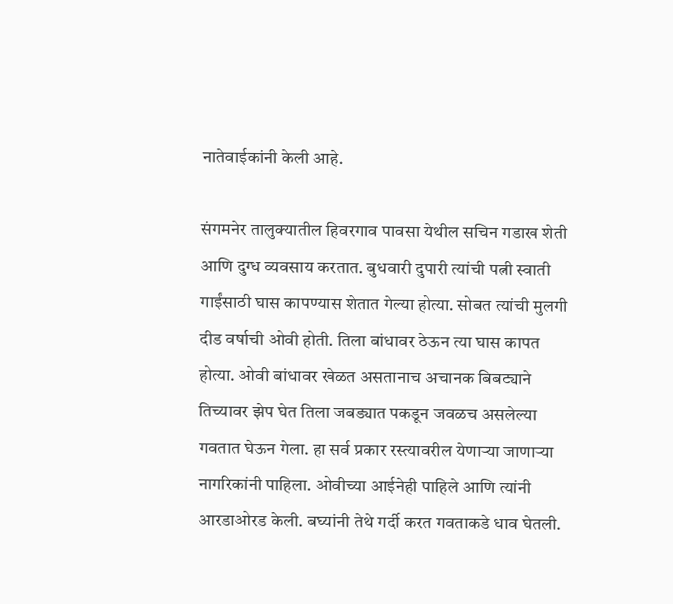नातेवाईकांनी केली आहे.

संगमनेर तालुक्यातील हिवरगाव पावसा येथील सचिन गडाख शेती आणि दुग्ध व्यवसाय करतात. बुधवारी दुपारी त्यांची पत्नी स्वाती गाईंसाठी घास कापण्यास शेतात गेल्या होत्या. सोबत त्यांची मुलगी दीड वर्षाची ओवी होती. तिला बांधावर ठेऊन त्या घास कापत होत्या. ओवी बांधावर खेळत असतानाच अचानक बिबट्याने तिच्यावर झेप घेत तिला जबड्यात पकडून जवळच असलेल्या गवतात घेऊन गेला. हा सर्व प्रकार रस्त्यावरील येणाऱ्या जाणाऱ्या नागरिकांनी पाहिला. ओवीच्या आईनेही पाहिले आणि त्यांनी आरडाओरड केली. बघ्यांनी तेथे गर्दी करत गवताकडे धाव घेतली.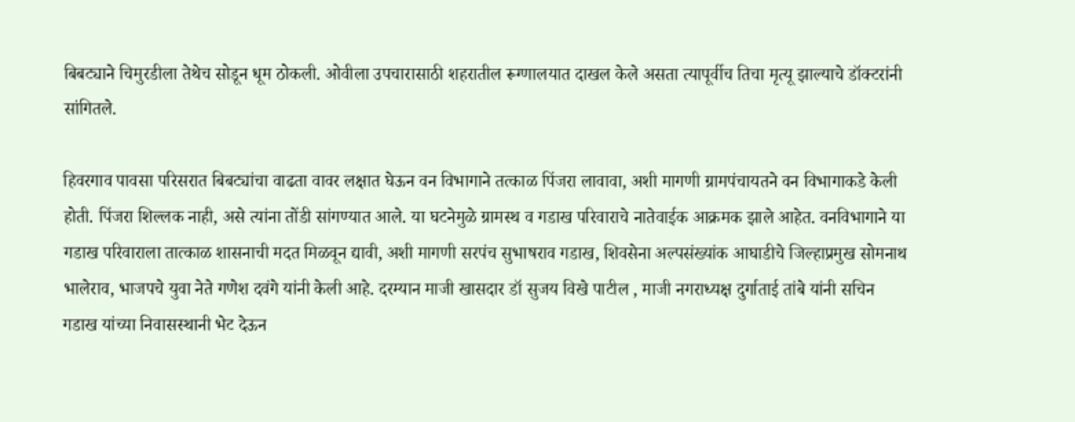बिबट्याने चिमुरडीला तेथेच सोडून धूम ठोकली. ओवीला उपचारासाठी शहरातील रूग्णालयात दाखल केले असता त्यापूर्वीच तिचा मृत्यू झाल्याचे डॉक्टरांनी सांगितले.

हिवरगाव पावसा परिसरात बिबट्यांचा वाढता वावर लक्षात घेऊन वन विभागाने तत्काळ पिंजरा लावावा, अशी मागणी ग्रामपंचायतने वन विभागाकडे केली होती. पिंजरा शिल्लक नाही, असे त्यांना तोंडी सांगण्यात आले. या घटनेमुळे ग्रामस्थ व गडाख परिवाराचे नातेवाईक आक्रमक झाले आहेत. वनविभागाने या गडाख परिवाराला तात्काळ शासनाची मदत मिळवून द्यावी, अशी मागणी सरपंच सुभाषराव गडाख, शिवसेना अल्पसंख्यांक आघाडीचे जिल्हाप्रमुख सोमनाथ भालेराव, भाजपचे युवा नेते गणेश दवंगे यांनी केली आहे. दरम्यान माजी खासदार डॉ सुजय विखे पाटील , माजी नगराध्यक्ष दुर्गाताई तांबे यांनी सचिन गडाख यांच्या निवासस्थानी भेट देऊन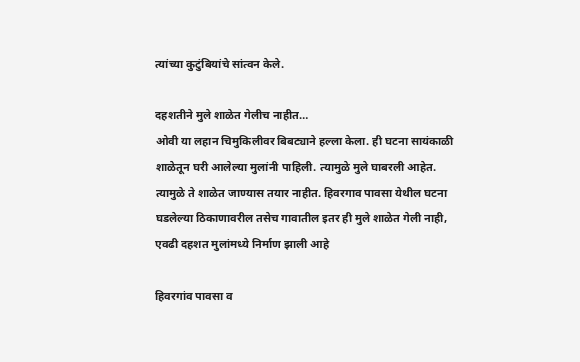त्यांच्या कुटुंबियांचे सांत्वन केले.

दहशतीने मुले शाळेत गेलीच नाहीत…
ओवी या लहान चिमुकिलीवर बिबट्याने हल्ला केला. ही घटना सायंकाळी शाळेतून घरी आलेल्या मुलांनी पाहिली. त्यामुळे मुले घाबरली आहेत. त्यामुळे ते शाळेत जाण्यास तयार नाहीत. हिवरगाव पावसा येथील घटना घडलेल्या ठिकाणावरील तसेच गावातील इतर ही मुले शाळेत गेली नाही, एवढी दहशत मुलांमध्ये निर्माण झाली आहे

हिवरगांव पावसा व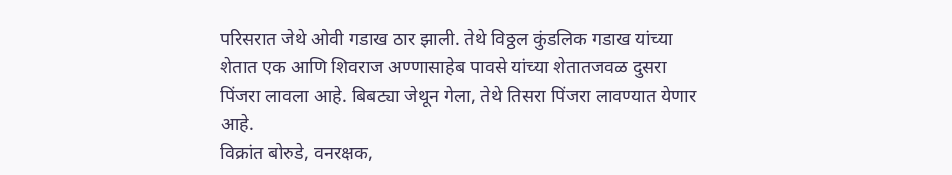परिसरात जेथे ओवी गडाख ठार झाली. तेथे विठ्ठल कुंडलिक गडाख यांच्या शेतात एक आणि शिवराज अण्णासाहेब पावसे यांच्या शेतातजवळ दुसरा पिंजरा लावला आहे. बिबट्या जेथून गेला, तेथे तिसरा पिंजरा लावण्यात येणार आहे.
विक्रांत बोरुडे, वनरक्षक,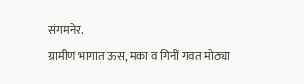संगमनेर.
ग्रामीण भागात ऊस, मका व गिनीं गवत मोठ्या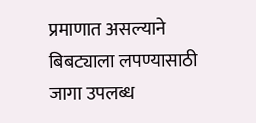प्रमाणात असल्याने बिबट्याला लपण्यासाठी जागा उपलब्ध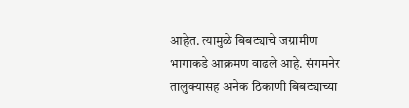आहेत. त्यामुळे बिबट्याचे जग्रामीण भागाकडे आक्रमण वाढले आहे. संगमनेर तालुक्यासह अनेक ठिकाणी बिबट्याच्या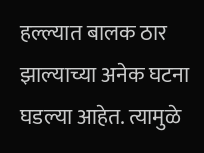हल्ल्यात बालक ठार झाल्याच्या अनेक घटना घडल्या आहेत. त्यामुळे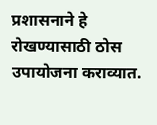प्रशासनाने हे रोखण्यासाठी ठोस उपायोजना कराव्यात.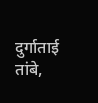दुर्गाताई तांबे,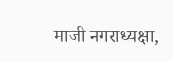माजी नगराध्यक्षा,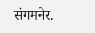संगमनेर.